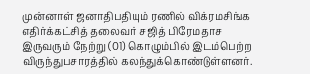முன்னாள் ஜனாதிபதியும் ரணில் விக்ரமசிங்க எதிர்க்கட்சித் தலைவர் சஜித் பிரேமதாச இருவரும் நேற்று (01) கொழும்பில் இடம்பெற்ற விருந்துபசாரத்தில் கலந்துக்கொண்டுள்ளனர்.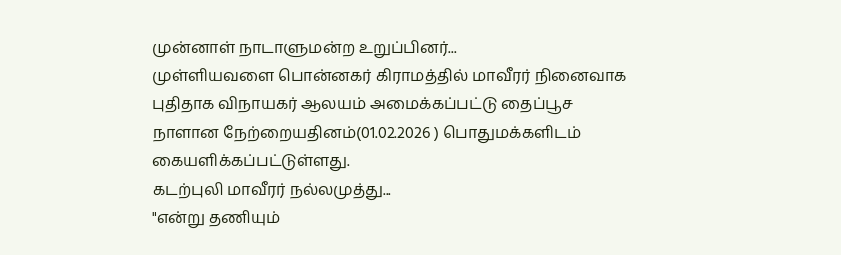முன்னாள் நாடாளுமன்ற உறுப்பினர்...
முள்ளியவளை பொன்னகர் கிராமத்தில் மாவீரர் நினைவாக புதிதாக விநாயகர் ஆலயம் அமைக்கப்பட்டு தைப்பூச நாளான நேற்றையதினம்(01.02.2026 ) பொதுமக்களிடம் கையளிக்கப்பட்டுள்ளது.
கடற்புலி மாவீரர் நல்லமுத்து...
"என்று தணியும்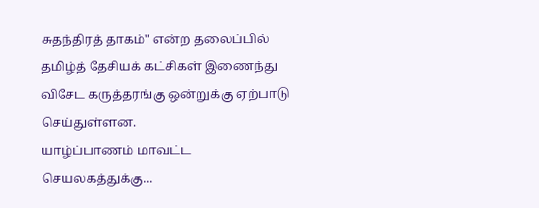சுதந்திரத் தாகம்" என்ற தலைப்பில் தமிழ்த் தேசியக் கட்சிகள் இணைந்து விசேட கருத்தரங்கு ஒன்றுக்கு ஏற்பாடு செய்துள்ளன.
யாழ்ப்பாணம் மாவட்ட செயலகத்துக்கு...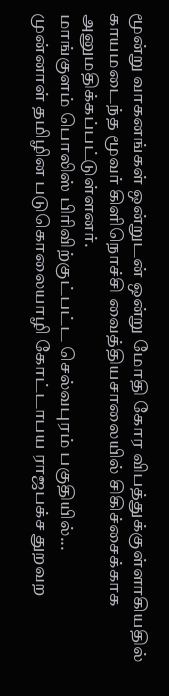மூன்று வாகனங்கள் ஒன்றுடன் ஒன்று மோதி கோர விபத்துக்குள்ளாகியதில் காயமடைந்த மூவர் கிளிநொச்சி வைத்தியசாலையில் சிகிச்சைக்காக அனுமதிக்கப்பட்டுள்ளனர்.
மாங்குளம் பொலிஸ் பிரிவிற்குட்பட்ட செல்வபுரம் பகுதியில்...
முன்னாள் தமிழின படுகொலையாழி கோட்டாபய ராஜபக்ச துறவற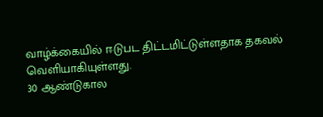வாழ்க்கையில் ஈடுபட திட்டமிட்டுள்ளதாக தகவல் வெளியாகியுள்ளது.
30 ஆண்டுகால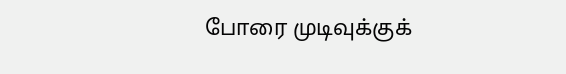போரை முடிவுக்குக்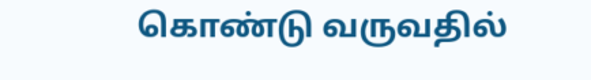கொண்டு வருவதில்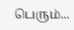பெரும்...